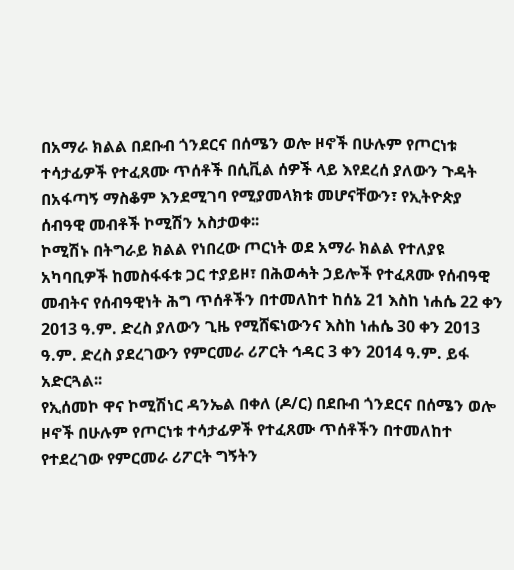በአማራ ክልል በደቡብ ጎንደርና በሰሜን ወሎ ዞኖች በሁሉም የጦርነቱ ተሳታፊዎች የተፈጸሙ ጥሰቶች በሲቪል ሰዎች ላይ እየደረሰ ያለውን ጉዳት በአፋጣኝ ማስቆም እንደሚገባ የሚያመላክቱ መሆናቸውን፣ የኢትዮጵያ ሰብዓዊ መብቶች ኮሚሽን አስታወቀ፡፡
ኮሚሽኑ በትግራይ ክልል የነበረው ጦርነት ወደ አማራ ክልል የተለያዩ አካባቢዎች ከመስፋፋቱ ጋር ተያይዞ፣ በሕወሓት ኃይሎች የተፈጸሙ የሰብዓዊ መብትና የሰብዓዊነት ሕግ ጥሰቶችን በተመለከተ ከሰኔ 21 እስከ ነሐሴ 22 ቀን 2013 ዓ.ም. ድረስ ያለውን ጊዜ የሚሸፍነውንና እስከ ነሐሴ 30 ቀን 2013 ዓ.ም. ድረስ ያደረገውን የምርመራ ሪፖርት ኅዳር 3 ቀን 2014 ዓ.ም. ይፋ አድርጓል፡፡
የኢሰመኮ ዋና ኮሚሽነር ዳንኤል በቀለ (ዶ/ር) በደቡብ ጎንደርና በሰሜን ወሎ ዞኖች በሁሉም የጦርነቱ ተሳታፊዎች የተፈጸሙ ጥሰቶችን በተመለከተ የተደረገው የምርመራ ሪፖርት ግኝትን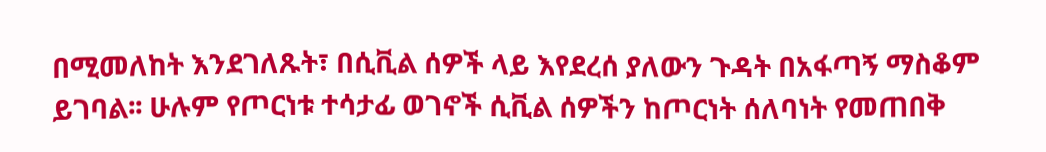በሚመለከት እንደገለጹት፣ በሲቪል ሰዎች ላይ እየደረሰ ያለውን ጉዳት በአፋጣኝ ማስቆም ይገባል፡፡ ሁሉም የጦርነቱ ተሳታፊ ወገኖች ሲቪል ሰዎችን ከጦርነት ሰለባነት የመጠበቅ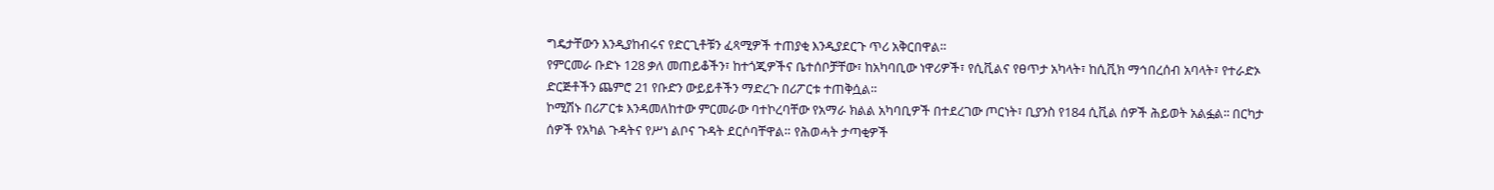ግዴታቸውን እንዲያከብሩና የድርጊቶቹን ፈጻሚዎች ተጠያቂ እንዲያደርጉ ጥሪ አቅርበዋል።
የምርመራ ቡድኑ 128 ቃለ መጠይቆችን፣ ከተጎጂዎችና ቤተሰቦቻቸው፣ ከአካባቢው ነዋሪዎች፣ የሲቪልና የፀጥታ አካላት፣ ከሲቪክ ማኅበረሰብ አባላት፣ የተራድኦ ድርጅቶችን ጨምሮ 21 የቡድን ውይይቶችን ማድረጉ በሪፖርቱ ተጠቅሷል።
ኮሚሽኑ በሪፖርቱ እንዳመለከተው ምርመራው ባተኮረባቸው የአማራ ክልል አካባቢዎች በተደረገው ጦርነት፣ ቢያንስ የ184 ሲቪል ሰዎች ሕይወት አልፏል፡፡ በርካታ ሰዎች የአካል ጉዳትና የሥነ ልቦና ጉዳት ደርሶባቸዋል። የሕወሓት ታጣቂዎች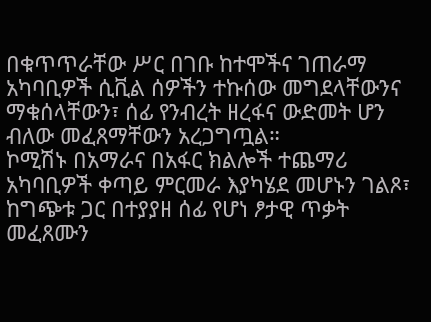በቁጥጥራቸው ሥር በገቡ ከተሞችና ገጠራማ አካባቢዎች ሲቪል ሰዎችን ተኩሰው መግደላቸውንና ማቁሰላቸውን፣ ሰፊ የንብረት ዘረፋና ውድመት ሆን ብለው መፈጸማቸውን አረጋግጧል።
ኮሚሽኑ በአማራና በአፋር ክልሎች ተጨማሪ አካባቢዎች ቀጣይ ምርመራ እያካሄደ መሆኑን ገልጾ፣ ከግጭቱ ጋር በተያያዘ ሰፊ የሆነ ፆታዊ ጥቃት መፈጸሙን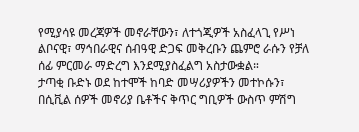የሚያሳዩ መረጃዎች መኖራቸውን፣ ለተጎጂዎች አስፈላጊ የሥነ ልቦናዊ፣ ማኅበራዊና ሰብዓዊ ድጋፍ መቅረቡን ጨምሮ ራሱን የቻለ ሰፊ ምርመራ ማድረግ እንደሚያስፈልግ አስታውቋል።
ታጣቂ ቡድኑ ወደ ከተሞች ከባድ መሣሪያዎችን መተኮሱን፣ በሲቪል ሰዎች መኖሪያ ቤቶችና ቅጥር ግቢዎች ውስጥ ምሽግ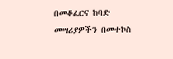በመቆፈርና ከባድ መሣሪያዎችን በመተኮስ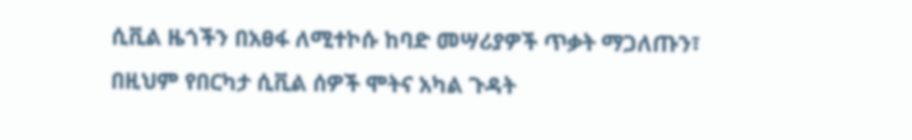ሲቪል ዜጎችን በአፀፋ ለሚተኮሱ ከባድ መሣሪያዎች ጥቃት ማጋለጡን፣ በዚህም የበርካታ ሲቪል ሰዎች ሞትና አካል ጉዳት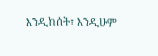እንዲከሰት፣ እንዲሁም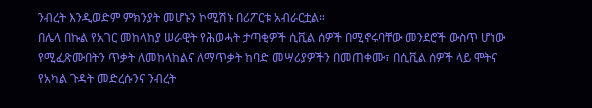ንብረት እንዲወድም ምክንያት መሆኑን ኮሚሽኑ በሪፖርቱ አብራርቷል።
በሌላ በኩል የአገር መከላከያ ሠራዊት የሕወሓት ታጣቂዎች ሲቪል ሰዎች በሚኖሩባቸው መንደሮች ውስጥ ሆነው የሚፈጽሙበትን ጥቃት ለመከላከልና ለማጥቃት ከባድ መሣሪያዎችን በመጠቀሙ፣ በሲቪል ሰዎች ላይ ሞትና የአካል ጉዳት መድረሱንና ንብረት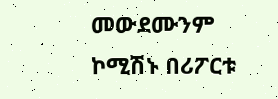መውደሙንም ኮሚሽኑ በሪፖርቱ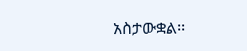አስታውቋል፡፡